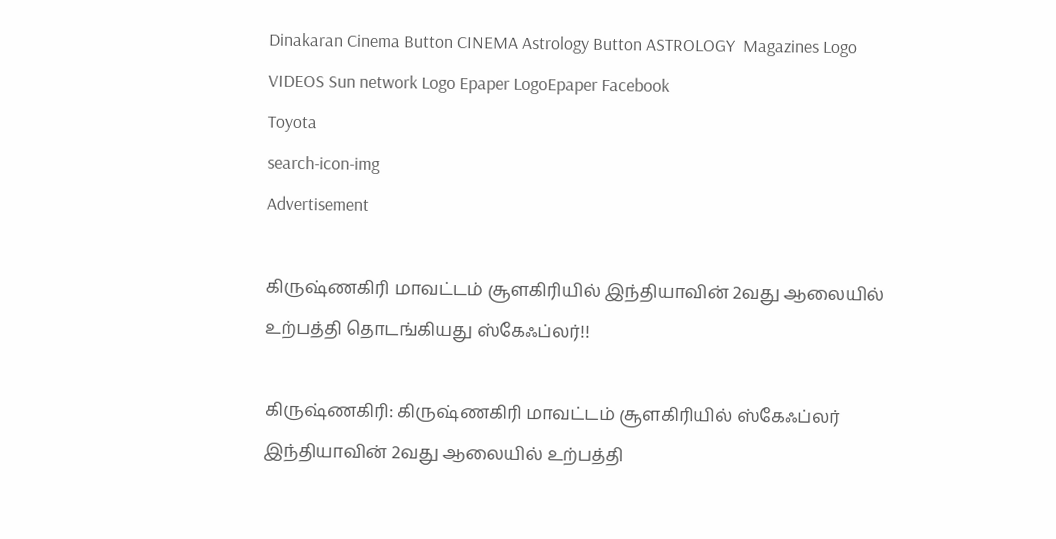Dinakaran Cinema Button CINEMA Astrology Button ASTROLOGY  Magazines Logo VIDEOS Sun network Logo Epaper LogoEpaper Facebook
Toyota
search-icon-img
Advertisement

கிருஷ்ணகிரி மாவட்டம் சூளகிரியில் இந்தியாவின் 2வது ஆலையில் உற்பத்தி தொடங்கியது ஸ்கேஃப்லர்!!

கிருஷ்ணகிரி: கிருஷ்ணகிரி மாவட்டம் சூளகிரியில் ஸ்கேஃப்லர் இந்தியாவின் 2வது ஆலையில் உற்பத்தி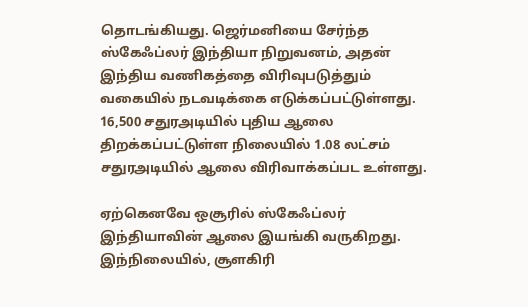தொடங்கியது. ஜெர்மனியை சேர்ந்த ஸ்கேஃப்லர் இந்தியா நிறுவனம், அதன் இந்திய வணிகத்தை விரிவுபடுத்தும் வகையில் நடவடிக்கை எடுக்கப்பட்டுள்ளது. 16,500 சதுரஅடியில் புதிய ஆலை திறக்கப்பட்டுள்ள நிலையில் 1.08 லட்சம் சதுரஅடியில் ஆலை விரிவாக்கப்பட உள்ளது.

ஏற்கெனவே ஒசூரில் ஸ்கேஃப்லர் இந்தியாவின் ஆலை இயங்கி வருகிறது. இந்நிலையில், சூளகிரி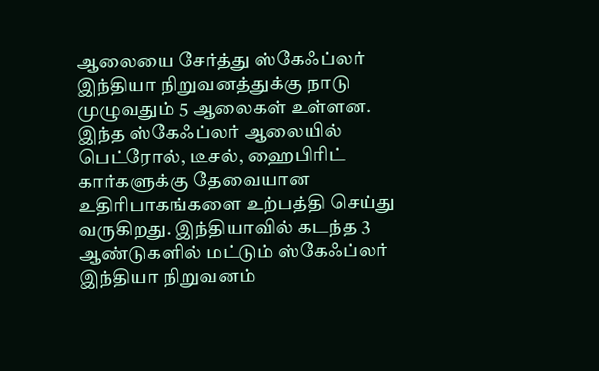ஆலையை சேர்த்து ஸ்கேஃப்லர் இந்தியா நிறுவனத்துக்கு நாடு முழுவதும் 5 ஆலைகள் உள்ளன. இந்த ஸ்கேஃப்லர் ஆலையில் பெட்ரோல், டீசல், ஹைபிரிட் கார்களுக்கு தேவையான உதிரிபாகங்களை உற்பத்தி செய்து வருகிறது. இந்தியாவில் கடந்த 3 ஆண்டுகளில் மட்டும் ஸ்கேஃப்லர் இந்தியா நிறுவனம்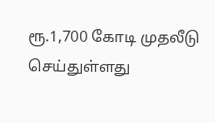ரூ.1,700 கோடி முதலீடு செய்துள்ளது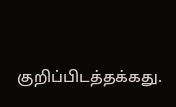குறிப்பிடத்தக்கது.